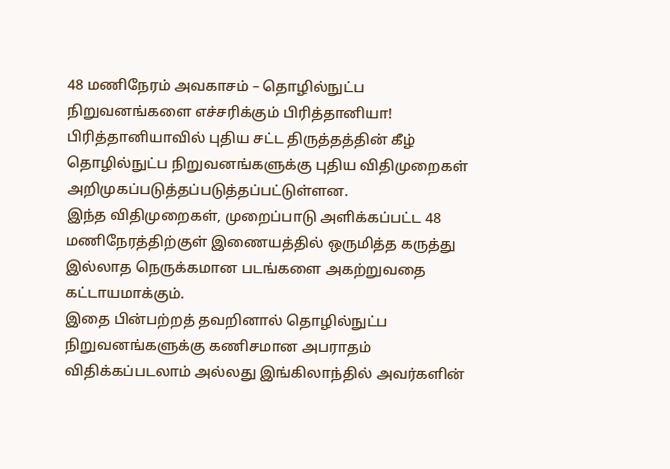48 மணிநேரம் அவகாசம் – தொழில்நுட்ப நிறுவனங்களை எச்சரிக்கும் பிரித்தானியா!
பிரித்தானியாவில் புதிய சட்ட திருத்தத்தின் கீழ் தொழில்நுட்ப நிறுவனங்களுக்கு புதிய விதிமுறைகள் அறிமுகப்படுத்தப்படுத்தப்பட்டுள்ளன.
இந்த விதிமுறைகள், முறைப்பாடு அளிக்கப்பட்ட 48 மணிநேரத்திற்குள் இணையத்தில் ஒருமித்த கருத்து இல்லாத நெருக்கமான படங்களை அகற்றுவதை கட்டாயமாக்கும்.
இதை பின்பற்றத் தவறினால் தொழில்நுட்ப நிறுவனங்களுக்கு கணிசமான அபராதம் விதிக்கப்படலாம் அல்லது இங்கிலாந்தில் அவர்களின்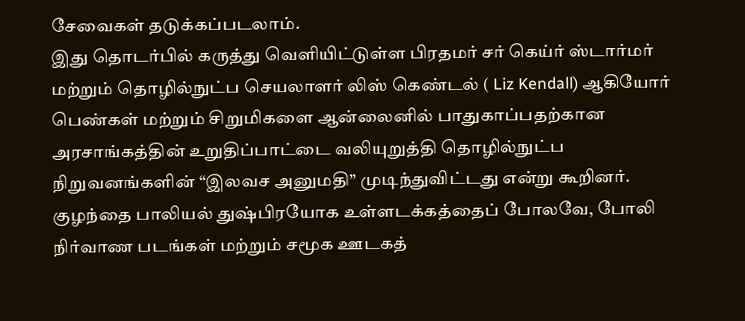சேவைகள் தடுக்கப்படலாம்.
இது தொடர்பில் கருத்து வெளியிட்டுள்ள பிரதமர் சர் கெய்ர் ஸ்டார்மர் மற்றும் தொழில்நுட்ப செயலாளர் லிஸ் கெண்டல் ( Liz Kendall) ஆகியோர் பெண்கள் மற்றும் சிறுமிகளை ஆன்லைனில் பாதுகாப்பதற்கான அரசாங்கத்தின் உறுதிப்பாட்டை வலியுறுத்தி தொழில்நுட்ப நிறுவனங்களின் “இலவச அனுமதி” முடிந்துவிட்டது என்று கூறினர்.
குழந்தை பாலியல் துஷ்பிரயோக உள்ளடக்கத்தைப் போலவே, போலி நிர்வாண படங்கள் மற்றும் சமூக ஊடகத்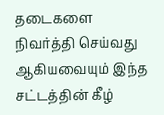தடைகளை நிவர்த்தி செய்வது ஆகியவையும் இந்த சட்டத்தின் கீழ்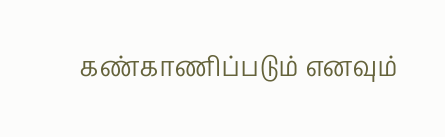கண்காணிப்படும் எனவும்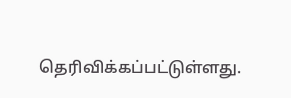தெரிவிக்கப்பட்டுள்ளது.